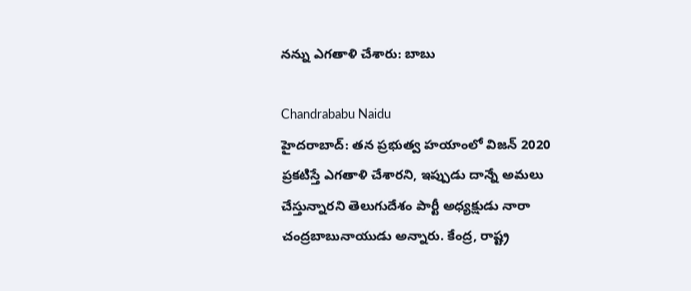నన్ను ఎగతాళి చేశారు: బాబు

Chandrababu Naidu
హైదరాబాద్: తన ప్రభుత్వ హయాంలో విజన్ 2020 ప్రకటిస్తే ఎగతాళి చేశారని, ఇప్పుడు దాన్నే అమలు చేస్తున్నారని తెలుగుదేశం పార్టీ అధ్యక్షుడు నారా చంద్రబాబునాయుడు అన్నారు. కేంద్ర, రాష్ట్ర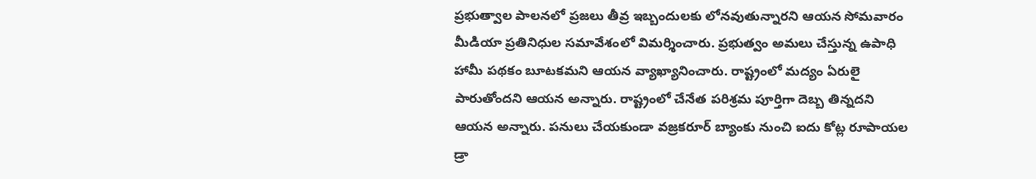ప్రభుత్వాల పాలనలో ప్రజలు తీవ్ర ఇబ్బందులకు లోనవుతున్నారని ఆయన సోమవారం మీడియా ప్రతినిధుల సమావేశంలో విమర్శించారు. ప్రభుత్వం అమలు చేస్తున్న ఉపాధి హామీ పథకం బూటకమని ఆయన వ్యాఖ్యానించారు. రాష్ట్రంలో మద్యం ఏరులై పారుతోందని ఆయన అన్నారు. రాష్ట్రంలో చేనేత పరిశ్రమ పూర్తిగా దెబ్బ తిన్నదని ఆయన అన్నారు. పనులు చేయకుండా వజ్రకరూర్ బ్యాంకు నుంచి ఐదు కోట్ల రూపాయల డ్రా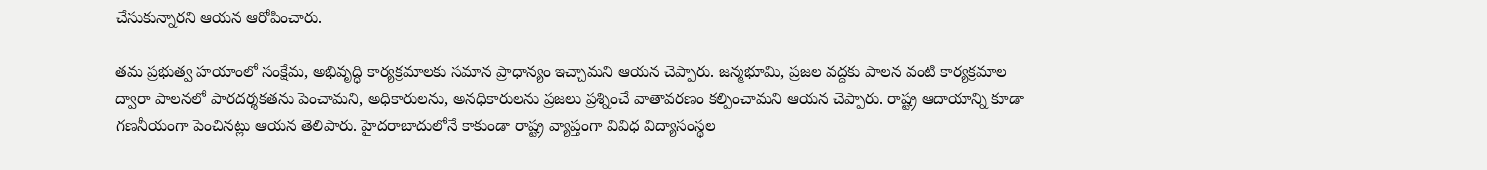చేసుకున్నారని ఆయన ఆరోపించారు.

తమ ప్రభుత్వ హయాంలో సంక్షేమ, అభివృద్ధి కార్యక్రమాలకు సమాన ప్రాధాన్యం ఇచ్చామని ఆయన చెప్పారు. జన్మభూమి, ప్రజల వద్దకు పాలన వంటి కార్యక్రమాల ద్వారా పాలనలో పారదర్శకతను పెంచామని, అధికారులను, అనధికారులను ప్రజలు ప్రశ్నించే వాతావరణం కల్పించామని ఆయన చెప్పారు. రాష్ట్ర ఆదాయాన్ని కూడా గణనీయంగా పెంచినట్లు ఆయన తెలిపారు. హైదరాబాదులోనే కాకుండా రాష్ట్ర వ్యాప్తంగా వివిధ విద్యాసంస్థల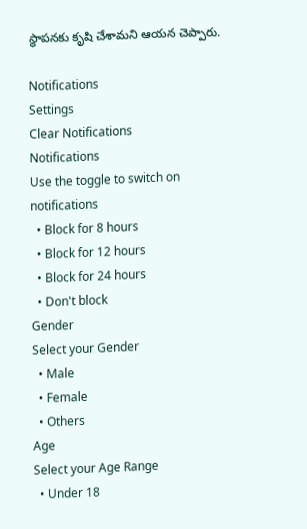స్థాపనకు కృషి చేశామని ఆయన చెప్పారు.

Notifications
Settings
Clear Notifications
Notifications
Use the toggle to switch on notifications
  • Block for 8 hours
  • Block for 12 hours
  • Block for 24 hours
  • Don't block
Gender
Select your Gender
  • Male
  • Female
  • Others
Age
Select your Age Range
  • Under 18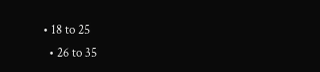• 18 to 25
  • 26 to 35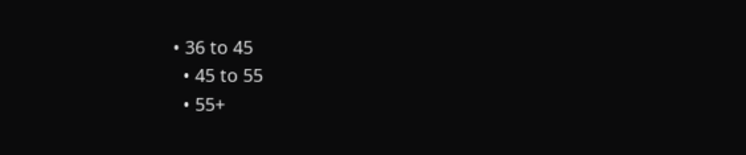• 36 to 45
  • 45 to 55
  • 55+